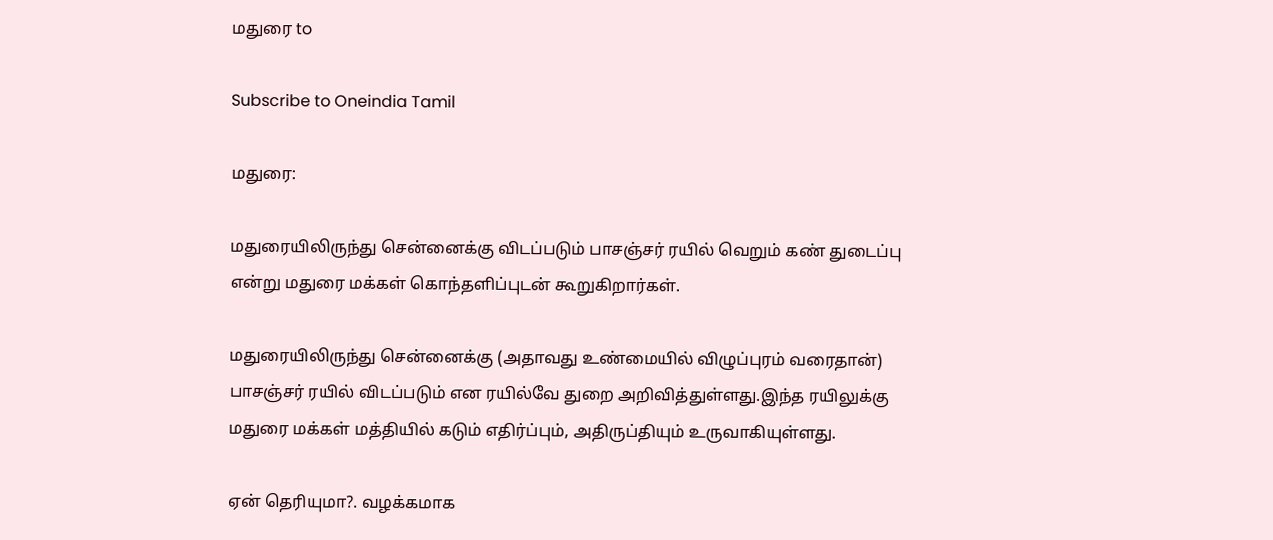மதுரை to

Subscribe to Oneindia Tamil

மதுரை:

மதுரையிலிருந்து சென்னைக்கு விடப்படும் பாசஞ்சர் ரயில் வெறும் கண் துடைப்பு என்று மதுரை மக்கள் கொந்தளிப்புடன் கூறுகிறார்கள்.

மதுரையிலிருந்து சென்னைக்கு (அதாவது உண்மையில் விழுப்புரம் வரைதான்) பாசஞ்சர் ரயில் விடப்படும் என ரயில்வே துறை அறிவித்துள்ளது.இந்த ரயிலுக்கு மதுரை மக்கள் மத்தியில் கடும் எதிர்ப்பும், அதிருப்தியும் உருவாகியுள்ளது.

ஏன் தெரியுமா?. வழக்கமாக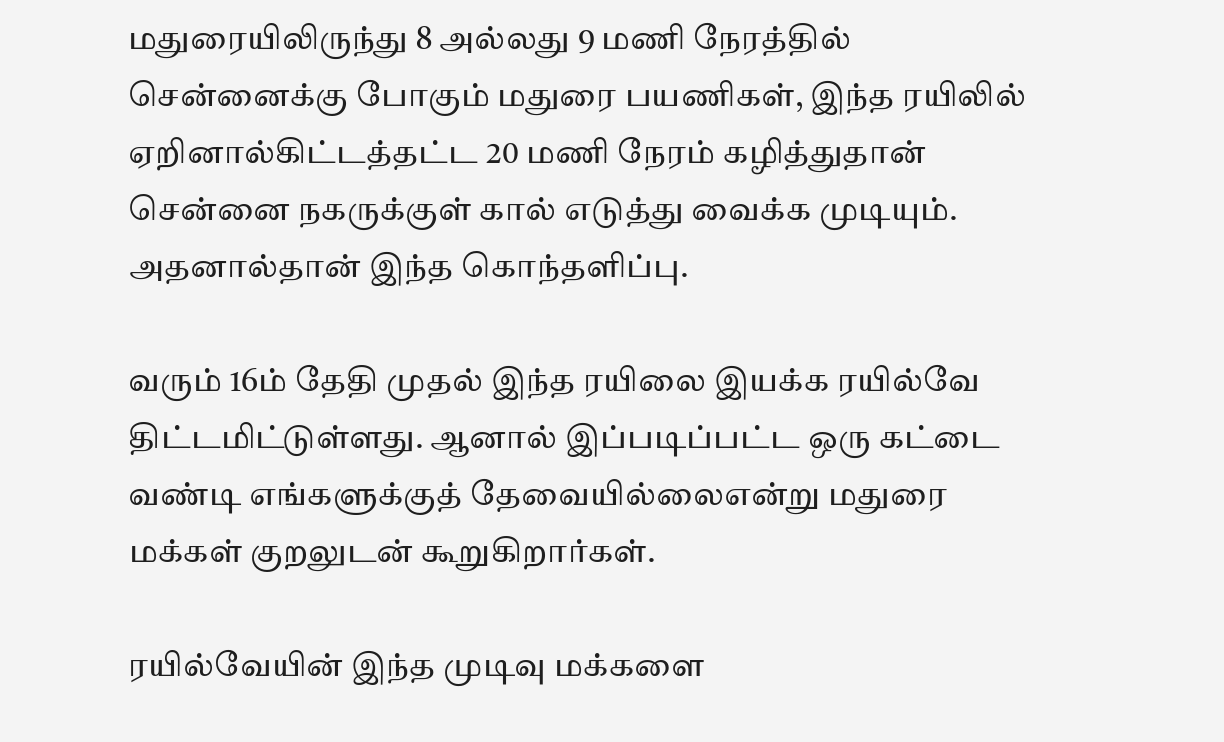மதுரையிலிருந்து 8 அல்லது 9 மணி நேரத்தில் சென்னைக்கு போகும் மதுரை பயணிகள், இந்த ரயிலில் ஏறினால்கிட்டத்தட்ட 20 மணி நேரம் கழித்துதான் சென்னை நகருக்குள் கால் எடுத்து வைக்க முடியும். அதனால்தான் இந்த கொந்தளிப்பு.

வரும் 16ம் தேதி முதல் இந்த ரயிலை இயக்க ரயில்வே திட்டமிட்டுள்ளது. ஆனால் இப்படிப்பட்ட ஒரு கட்டை வண்டி எங்களுக்குத் தேவையில்லைஎன்று மதுரை மக்கள் குறலுடன் கூறுகிறார்கள்.

ரயில்வேயின் இந்த முடிவு மக்களை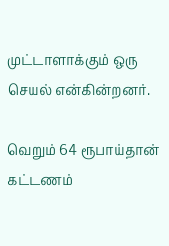முட்டாளாக்கும் ஒரு செயல் என்கின்றனர்.

வெறும் 64 ரூபாய்தான் கட்டணம்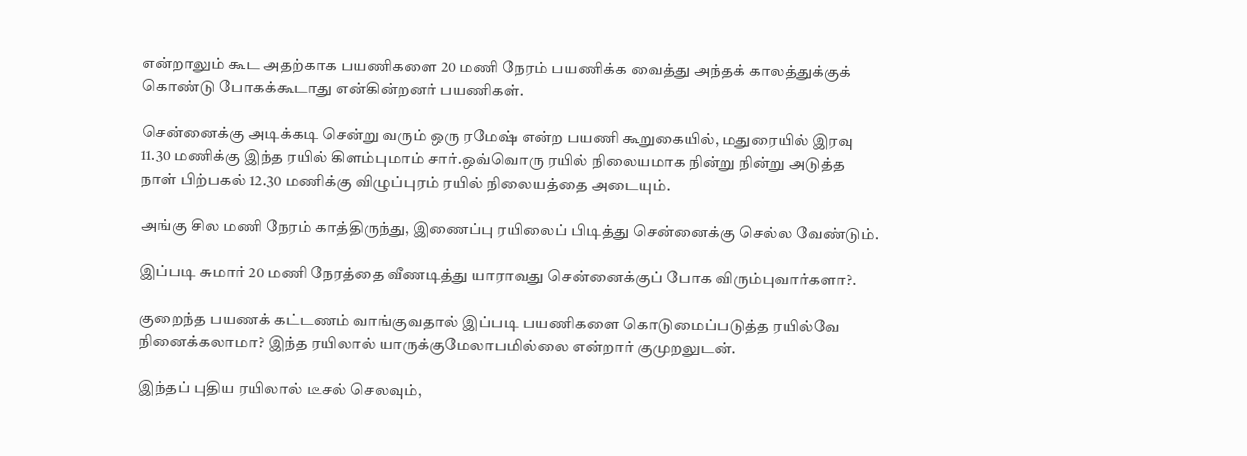என்றாலும் கூட அதற்காக பயணிகளை 20 மணி நேரம் பயணிக்க வைத்து அந்தக் காலத்துக்குக் கொண்டு போகக்கூடாது என்கின்றனர் பயணிகள்.

சென்னைக்கு அடிக்கடி சென்று வரும் ஒரு ரமேஷ் என்ற பயணி கூறுகையில், மதுரையில் இரவு 11.30 மணிக்கு இந்த ரயில் கிளம்புமாம் சார்.ஒவ்வொரு ரயில் நிலையமாக நின்று நின்று அடுத்த நாள் பிற்பகல் 12.30 மணிக்கு விழுப்புரம் ரயில் நிலையத்தை அடையும்.

அங்கு சில மணி நேரம் காத்திருந்து, இணைப்பு ரயிலைப் பிடித்து சென்னைக்கு செல்ல வேண்டும்.

இப்படி சுமார் 20 மணி நேரத்தை வீணடித்து யாராவது சென்னைக்குப் போக விரும்புவார்களா?.

குறைந்த பயணக் கட்டணம் வாங்குவதால் இப்படி பயணிகளை கொடுமைப்படுத்த ரயில்வே நினைக்கலாமா? இந்த ரயிலால் யாருக்குமேலாபமில்லை என்றார் குமுறலுடன்.

இந்தப் புதிய ரயிலால் டீசல் செலவும்,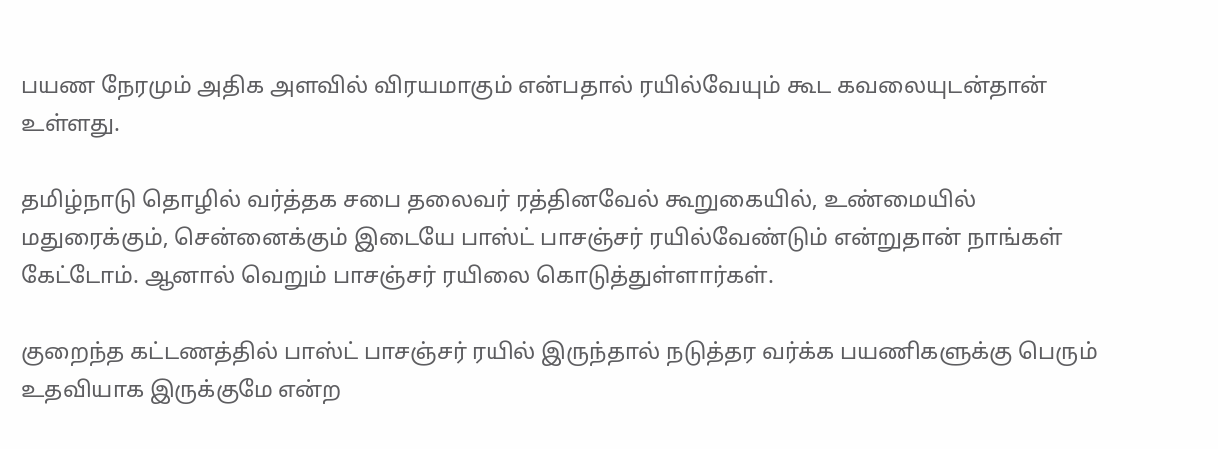பயண நேரமும் அதிக அளவில் விரயமாகும் என்பதால் ரயில்வேயும் கூட கவலையுடன்தான் உள்ளது.

தமிழ்நாடு தொழில் வர்த்தக சபை தலைவர் ரத்தினவேல் கூறுகையில், உண்மையில் மதுரைக்கும், சென்னைக்கும் இடையே பாஸ்ட் பாசஞ்சர் ரயில்வேண்டும் என்றுதான் நாங்கள் கேட்டோம். ஆனால் வெறும் பாசஞ்சர் ரயிலை கொடுத்துள்ளார்கள்.

குறைந்த கட்டணத்தில் பாஸ்ட் பாசஞ்சர் ரயில் இருந்தால் நடுத்தர வர்க்க பயணிகளுக்கு பெரும் உதவியாக இருக்குமே என்ற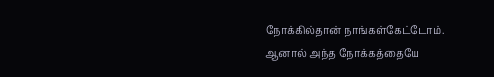நோக்கில்தான் நாங்கள்கேட்டோம். ஆனால் அந்த நோக்கத்தையே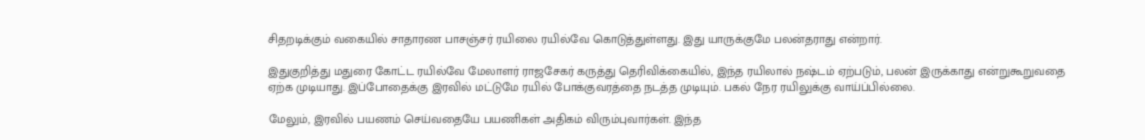சிதறடிக்கும் வகையில் சாதாரண பாசஞ்சர் ரயிலை ரயில்வே கொடுத்துள்ளது. இது யாருக்குமே பலன்தராது என்றார்.

இதுகுறித்து மதுரை கோட்ட ரயில்வே மேலாளர் ராஜசேகர் கருத்து தெரிவிக்கையில், இந்த ரயிலால் நஷ்டம் ஏற்படும், பலன் இருக்காது என்றுகூறுவதை ஏற்க முடியாது. இப்போதைக்கு இரவில் மட்டுமே ரயில் போக்குவரத்தை நடத்த முடியும். பகல் நேர ரயிலுக்கு வாய்ப்பில்லை.

மேலும், இரவில் பயணம் செய்வதையே பயணிகள் அதிகம் விரும்புவார்கள். இந்த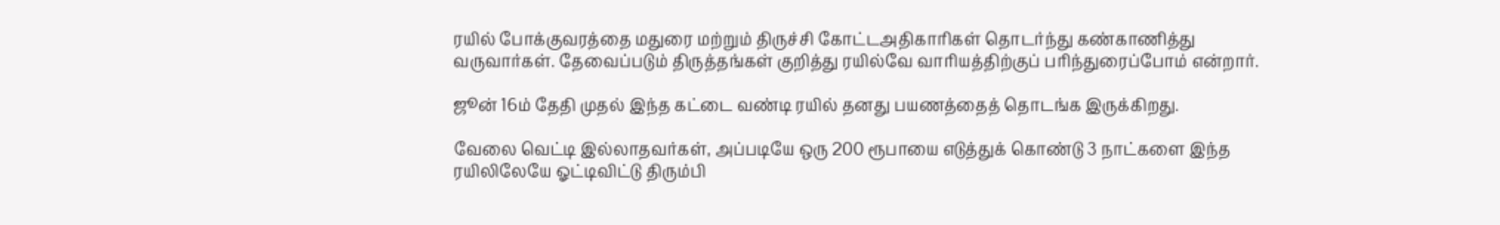ரயில் போக்குவரத்தை மதுரை மற்றும் திருச்சி கோட்டஅதிகாரிகள் தொடர்ந்து கண்காணித்து வருவார்கள். தேவைப்படும் திருத்தங்கள் குறித்து ரயில்வே வாரியத்திற்குப் பரிந்துரைப்போம் என்றார்.

ஜூன் 16ம் தேதி முதல் இந்த கட்டை வண்டி ரயில் தனது பயணத்தைத் தொடங்க இருக்கிறது.

வேலை வெட்டி இல்லாதவர்கள், அப்படியே ஒரு 200 ரூபாயை எடுத்துக் கொண்டு 3 நாட்களை இந்த ரயிலிலேயே ஓட்டிவிட்டு திரும்பி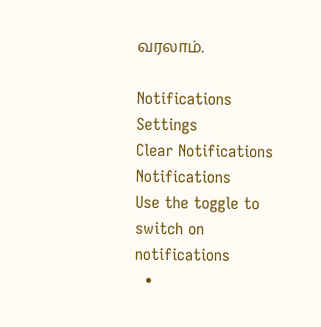வரலாம்.

Notifications
Settings
Clear Notifications
Notifications
Use the toggle to switch on notifications
  •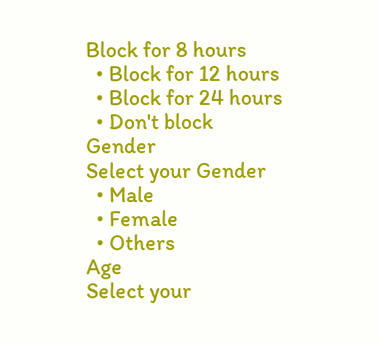Block for 8 hours
  • Block for 12 hours
  • Block for 24 hours
  • Don't block
Gender
Select your Gender
  • Male
  • Female
  • Others
Age
Select your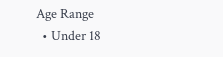Age Range
  • Under 18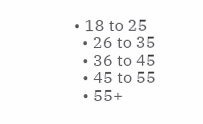• 18 to 25
  • 26 to 35
  • 36 to 45
  • 45 to 55
  • 55+